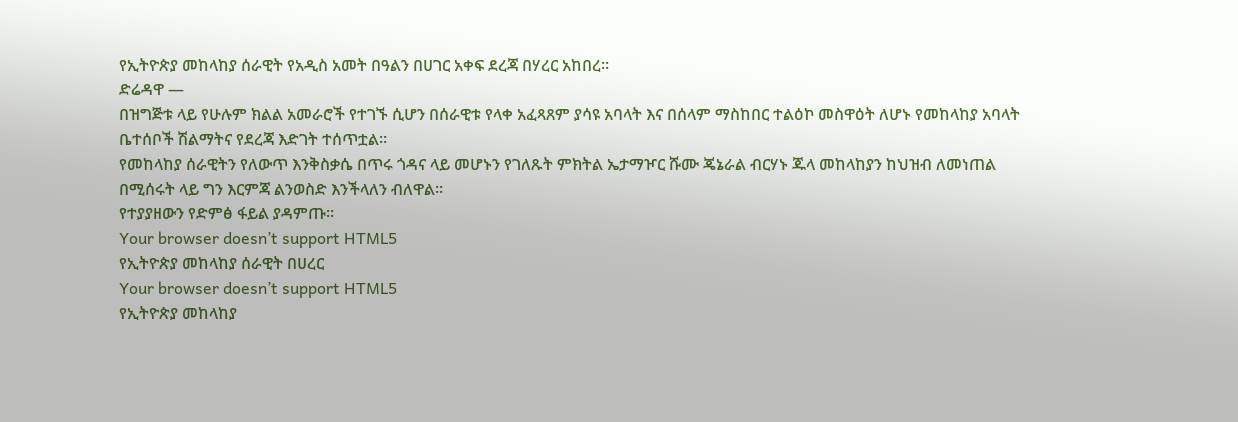የኢትዮጵያ መከላከያ ሰራዊት የአዲስ አመት በዓልን በሀገር አቀፍ ደረጃ በሃረር አከበረ።
ድሬዳዋ —
በዝግጅቱ ላይ የሁሉም ክልል አመራሮች የተገኙ ሲሆን በሰራዊቱ የላቀ አፈጻጸም ያሳዩ አባላት እና በሰላም ማስከበር ተልዕኮ መስዋዕት ለሆኑ የመከላከያ አባላት ቤተሰቦች ሽልማትና የደረጃ እድገት ተሰጥቷል።
የመከላከያ ሰራዊትን የለውጥ እንቅስቃሴ በጥሩ ጎዳና ላይ መሆኑን የገለጹት ምክትል ኤታማዦር ሹሙ ጄኔራል ብርሃኑ ጁላ መከላከያን ከህዝብ ለመነጠል በሚሰሩት ላይ ግን እርምጃ ልንወስድ እንችላለን ብለዋል።
የተያያዘውን የድምፅ ፋይል ያዳምጡ።
Your browser doesn’t support HTML5
የኢትዮጵያ መከላከያ ሰራዊት በሀረር
Your browser doesn’t support HTML5
የኢትዮጵያ መከላከያ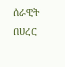ሰራዊት በሀረር